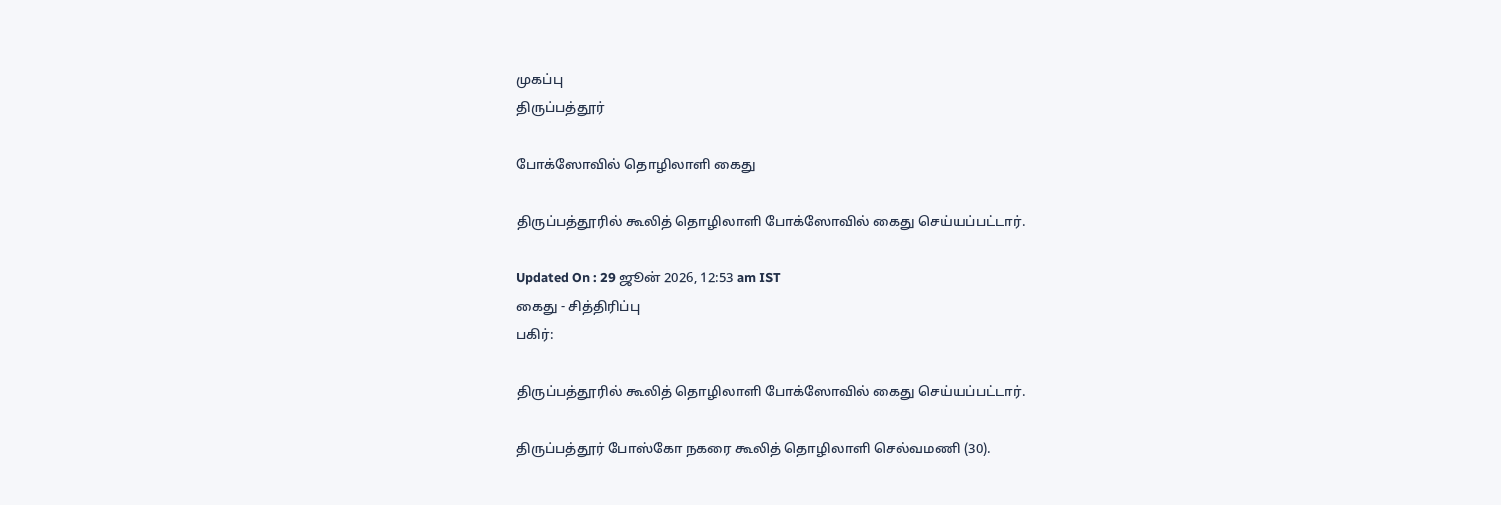முகப்பு
திருப்பத்தூர்

போக்ஸோவில் தொழிலாளி கைது

திருப்பத்தூரில் கூலித் தொழிலாளி போக்ஸோவில் கைது செய்யப்பட்டார்.

Updated On : 29 ஜூன் 2026, 12:53 am IST
கைது - சித்திரிப்பு
பகிர்:

திருப்பத்தூரில் கூலித் தொழிலாளி போக்ஸோவில் கைது செய்யப்பட்டார்.

திருப்பத்தூர் போஸ்கோ நகரை கூலித் தொழிலாளி செல்வமணி (30).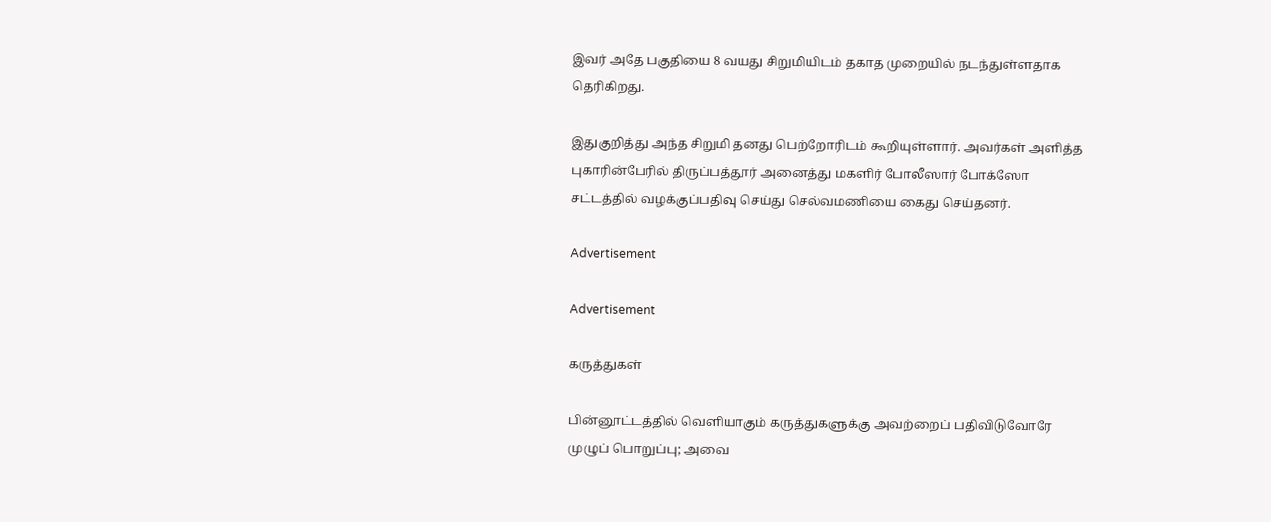இவர் அதே பகுதியை 8 வயது சிறுமியிடம் தகாத முறையில் நடந்துள்ளதாக தெரிகிறது.

இதுகுறித்து அந்த சிறுமி தனது பெற்றோரிடம் கூறியுள்ளார். அவர்கள் அளித்த புகாரின்பேரில் திருப்பத்தூர் அனைத்து மகளிர் போலீஸார் போக்ஸோ சட்டத்தில் வழக்குப்பதிவு செய்து செல்வமணியை கைது செய்தனர்.

Advertisement

Advertisement

கருத்துகள்

பின்னூட்டத்தில் வெளியாகும் கருத்துகளுக்கு அவற்றைப் பதிவிடுவோரே முழுப் பொறுப்பு; அவை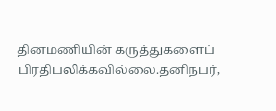தினமணியின் கருத்துகளைப் பிரதிபலிக்கவில்லை.தனிநபர்,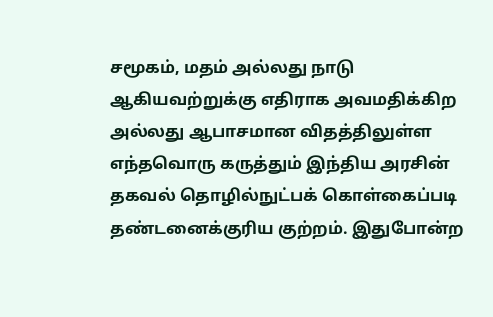சமூகம், மதம் அல்லது நாடு ஆகியவற்றுக்கு எதிராக அவமதிக்கிற அல்லது ஆபாசமான விதத்திலுள்ள எந்தவொரு கருத்தும் இந்திய அரசின் தகவல் தொழில்நுட்பக் கொள்கைப்படி தண்டனைக்குரிய குற்றம். இதுபோன்ற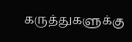கருத்துகளுக்கு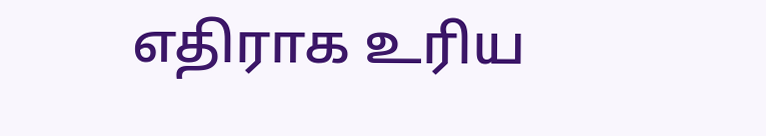எதிராக உரிய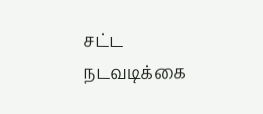சட்ட நடவடிக்கை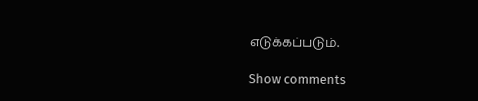எடுக்கப்படும்.

Show comments